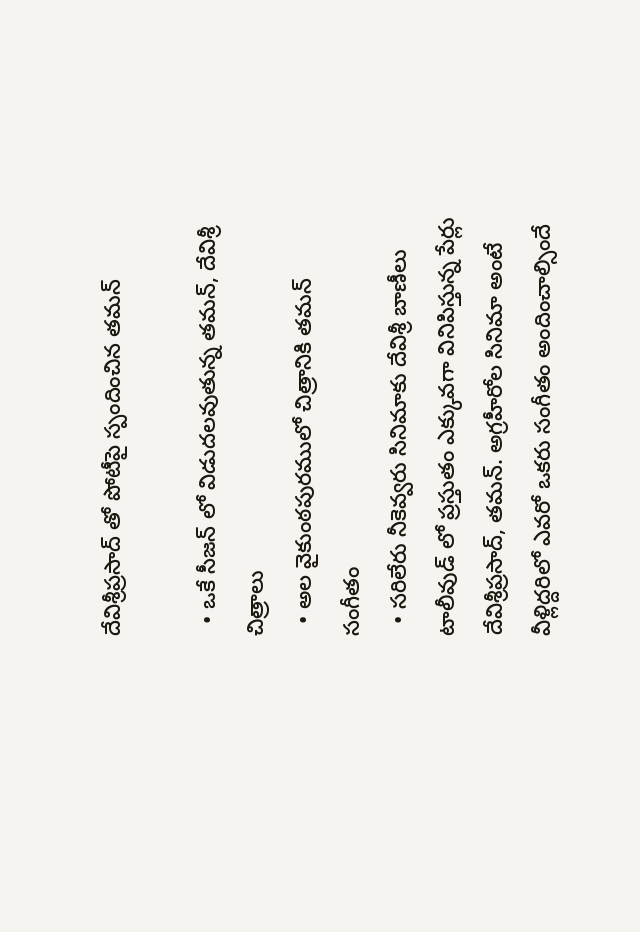దేవిశ్రీప్రసాద్ తో పోటీపై స్పందించిన తమన్

  • ఒకే సీజన్ లో విడుదలవుతున్న తమన్, దేవిశ్రీ చిత్రాలు
  • అల వైకుంఠపురములో చిత్రానికి తమన్ సంగీతం
  • సరిలేరు నీకెవ్వరు సినిమాకు దేవిశ్రీ బాణీలు
టాలీవుడ్ లో ప్రస్తుతం ఎక్కువగా వినిపిస్తున్న పేర్లు దేవిశ్రీప్రసాద్, తమన్. అగ్రహీరోల సినిమా అంటే వీళ్లిద్దరిలో ఎవరో ఒకరు సంగీతం అందించాల్సిందే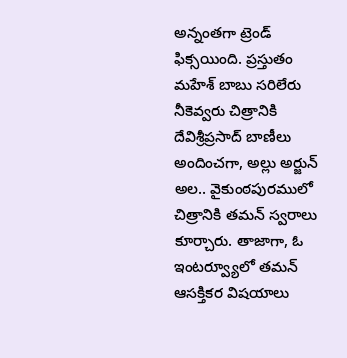అన్నంతగా ట్రెండ్ ఫిక్సయింది. ప్రస్తుతం మహేశ్ బాబు సరిలేరు నీకెవ్వరు చిత్రానికి దేవిశ్రీప్రసాద్ బాణీలు అందించగా, అల్లు అర్జున్ అల.. వైకుంఠపురములో చిత్రానికి తమన్ స్వరాలు కూర్చారు. తాజాగా, ఓ ఇంటర్వ్యూలో తమన్ ఆసక్తికర విషయాలు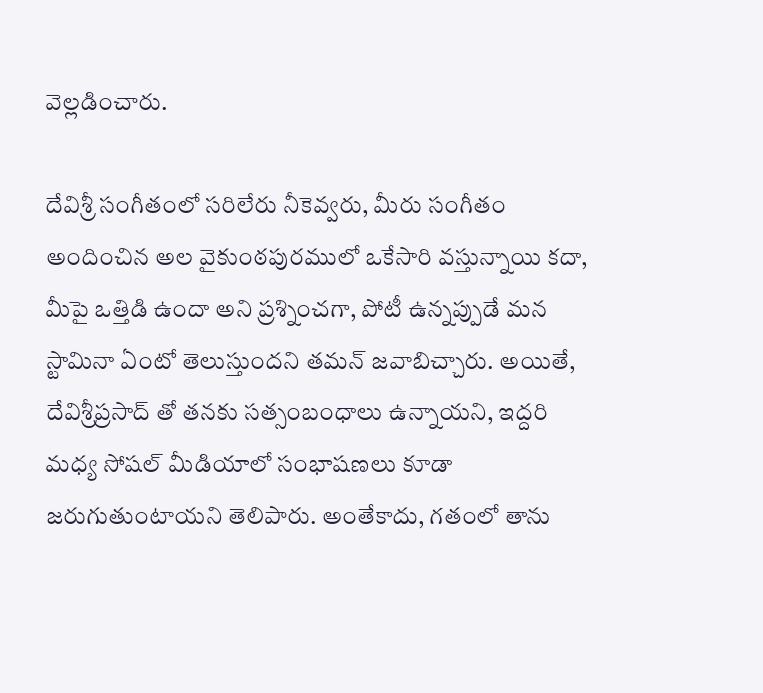వెల్లడించారు.

దేవిశ్రీ సంగీతంలో సరిలేరు నీకెవ్వరు, మీరు సంగీతం అందించిన అల వైకుంఠపురములో ఒకేసారి వస్తున్నాయి కదా, మీపై ఒత్తిడి ఉందా అని ప్రశ్నించగా, పోటీ ఉన్నప్పుడే మన స్టామినా ఏంటో తెలుస్తుందని తమన్ జవాబిచ్చారు. అయితే, దేవిశ్రీప్రసాద్ తో తనకు సత్సంబంధాలు ఉన్నాయని, ఇద్దరి మధ్య సోషల్ మీడియాలో సంభాషణలు కూడా జరుగుతుంటాయని తెలిపారు. అంతేకాదు, గతంలో తాను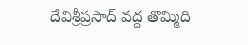దేవిశ్రీప్రసాద్ వద్ద తొమ్మిది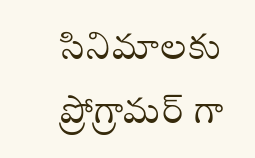సినిమాలకు ప్రోగ్రామర్ గా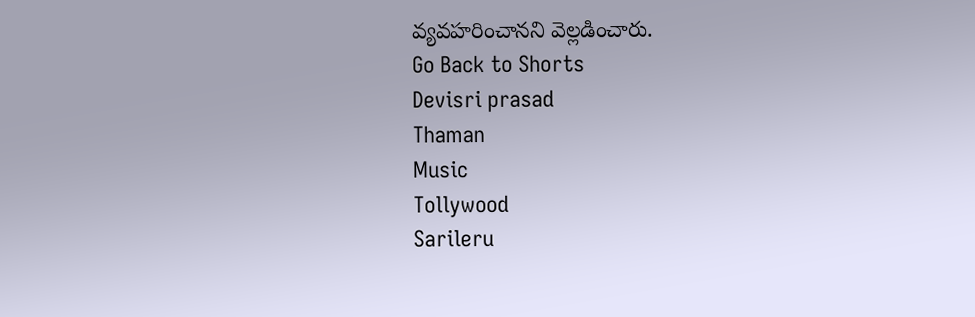వ్యవహరించానని వెల్లడించారు.
Go Back to Shorts
Devisri prasad
Thaman
Music
Tollywood
Sarileru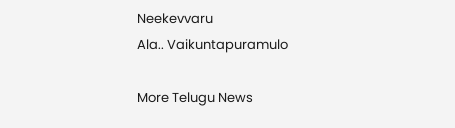Neekevvaru
Ala.. Vaikuntapuramulo

More Telugu News